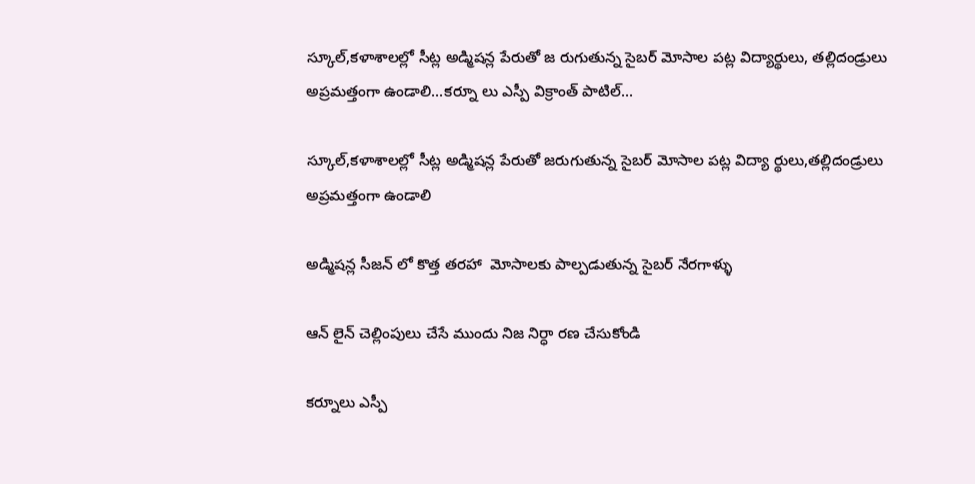స్కూల్,కళాశాలల్లో సీట్ల అడ్మిషన్ల పేరుతో జ రుగుతున్న సైబర్ మోసాల పట్ల విద్యార్థులు, తల్లిదండ్రులు అప్రమత్తంగా ఉండాలి...కర్నూ లు ఎస్పీ విక్రాంత్ పాటిల్...

స్కూల్,కళాశాలల్లో సీట్ల అడ్మిషన్ల పేరుతో జరుగుతున్న సైబర్ మోసాల పట్ల విద్యా ర్థులు,తల్లిదండ్రులు అప్రమత్తంగా ఉండాలి

అడ్మిషన్ల సీజన్ లో కొత్త తరహా  మోసాలకు పాల్పడుతున్న సైబర్ నేరగాళ్ళు

ఆన్ లైన్ చెల్లింపులు చేసే ముందు నిజ నిర్ధా రణ చేసుకోండి

కర్నూలు ఎస్పీ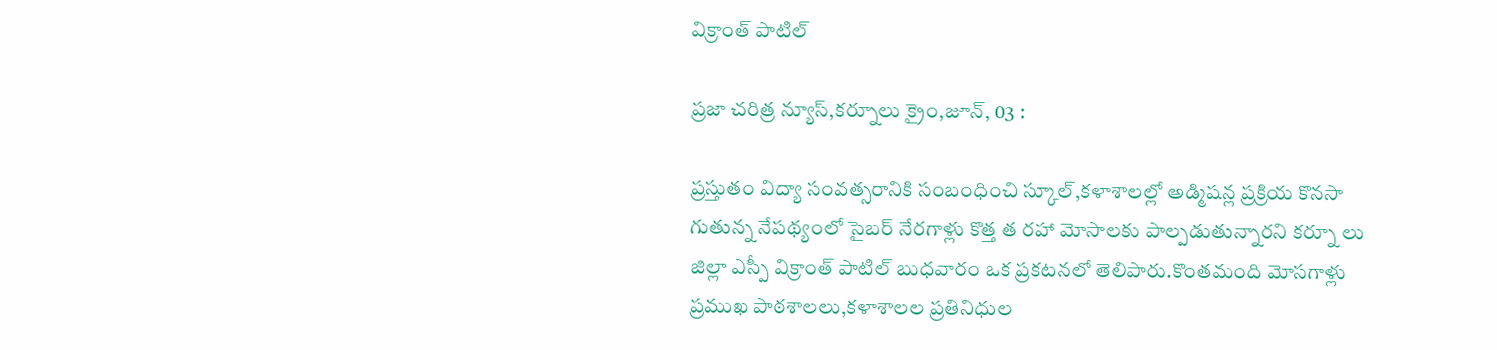విక్రాంత్ పాటిల్

ప్రజా చరిత్ర న్యూస్,కర్నూలు క్రైం,జూన్, 03 :

ప్రస్తుతం విద్యా సంవత్సరానికి సంబంధించి స్కూల్,కళాశాలల్లో అడ్మిషన్ల ప్రక్రియ కొనసా గుతున్న నేపథ్యంలో సైబర్ నేరగాళ్లు కొత్త త రహా మోసాలకు పాల్పడుతున్నారని కర్నూ లు జిల్లా ఎస్పీ విక్రాంత్ పాటిల్ బుధవారం ఒక ప్రకటనలో తెలిపారు.కొంతమంది మోసగాళ్లు ప్రముఖ పాఠశాలలు,కళాశాలల ప్రతినిధుల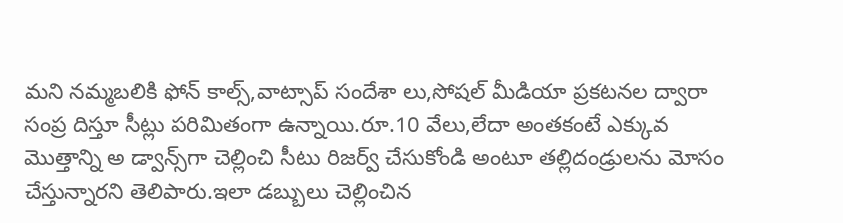మని నమ్మబలికి ఫోన్ కాల్స్,వాట్సాప్ సందేశా లు,సోషల్ మీడియా ప్రకటనల ద్వారా సంప్ర దిస్తూ సీట్లు పరిమితంగా ఉన్నాయి.రూ.10 వేలు,లేదా అంతకంటే ఎక్కువ మొత్తాన్ని అ డ్వాన్స్‌గా చెల్లించి సీటు రిజర్వ్ చేసుకోండి అంటూ తల్లిదండ్రులను మోసం చేస్తున్నారని తెలిపారు.ఇలా డబ్బులు చెల్లించిన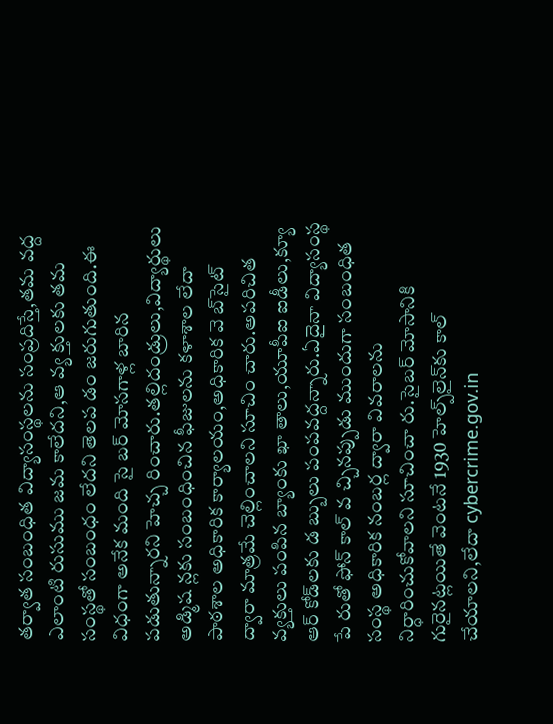తర్వాత సంబంధిత విద్యాసంస్థలను సంప్రదిస్తే,తమ వద్ద ఎలాంటి రుసుము జమ కాలేదని,ఆ వ్య క్తులకు తమ సంస్థతో సంబంధం లేదని తెలప డం జరుగుతుంది.ఈ విధంగా అనేక మంది సై బర్ మోసగాళ్ల బారిన పడుతున్నారని హెచ్చ రించారు.తల్లిదండ్రులు,విద్యార్థులు అడ్మిష న్లకు సంబంధించిన ఫీజులను కళాశాల లేదా పాఠశాల అధికారిక కార్యాలయం,అధికారిక వె బ్‌సైట్ ద్వారా మాత్రమే చెల్లించాలని సూచిం చారు.అపరిచిత వ్యక్తులు పంపిన బ్యాంకు ఖా తాలు,యూపీఐ ఐడీలు,క్యూ ఆర్ కోడ్‌లకు డ బ్బులు పంపవద్దన్నారు.ఏదైనా విద్యాసంస్థ పే రుతో ఫోన్ కాల్ వ చ్చినప్పుడు ముందుగా సంబంధిత సంస్థ అధికారిక నంబర్ల ద్వారా వివరాలను నిర్ధారించుకోవాలని సూచించా రు.సైబర్ మోసానికి గురైనట్లయితే వెంటనే 1930 హెల్ప్‌లైన్‌కు కాల్ చేయాలని,లేదా cybercrime.gov.in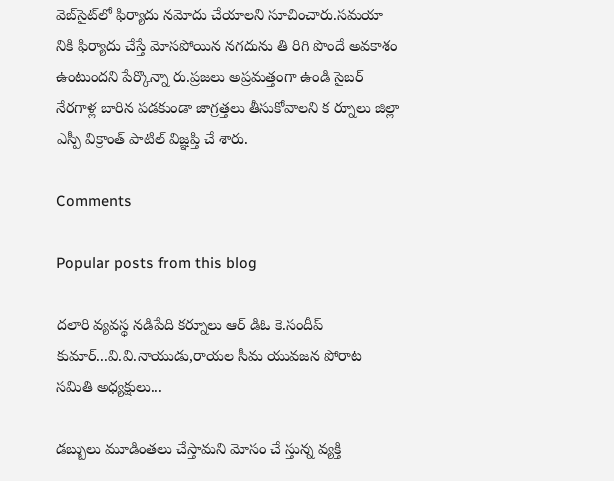వెబ్‌సైట్‌లో ఫిర్యాదు నమోదు చేయాలని సూచించారు.సమయా నికి ఫిర్యాదు చేస్తే మోసపోయిన నగదును తి రిగి పొందే అవకాశం ఉంటుందని పేర్కొన్నా రు.ప్రజలు అప్రమత్తంగా ఉండి సైబర్ నేరగాళ్ల బారిన పడకుండా జాగ్రత్తలు తీసుకోవాలని క ర్నూలు జిల్లా ఎస్పీ విక్రాంత్ పాటిల్ విజ్ఞప్తి చే శారు.

Comments

Popular posts from this blog

దలారి వ్యవస్థ నడిపేది కర్నూలు ఆర్ డిఓ కె.సందీప్ కుమార్...వి.వి.నాయుడు,రాయల సీమ యువజన పోరాట సమితి అధ్యక్షులు...

డబ్బులు మూడింతలు చేస్తామని మోసం చే స్తున్న వ్యక్తి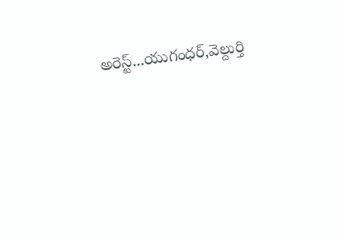అరెస్ట్...యుగంధర్,వెల్దుర్తి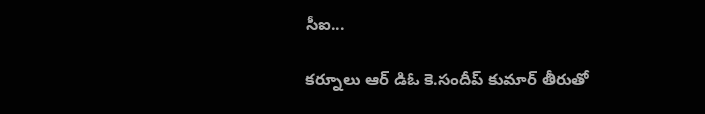సీఐ...

కర్నూలు ఆర్ డిఓ కె.సందీప్ కుమార్ తీరుతో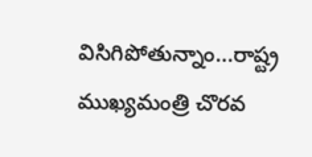విసిగిపోతున్నాం...రాష్ట్ర ముఖ్యమంత్రి చొరవ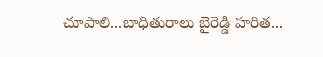చూపాలి...బాధితురాలు బైరెడ్డి హరిత...